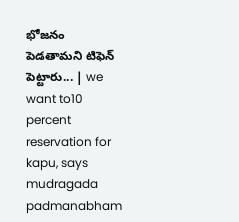భోజనం పెడతామని టిఫెన్‌ పెట్టారు... | we want to10 percent reservation for kapu, says mudragada padmanabham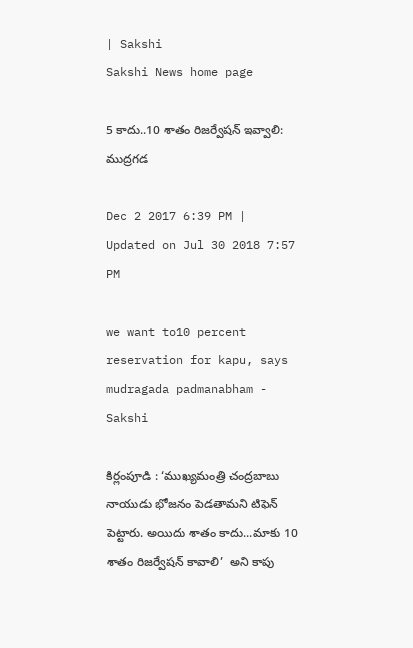| Sakshi
Sakshi News home page

5 కాదు..10 శాతం రిజర్వేషన్‌ ఇవ్వాలి: ముద్రగడ

Dec 2 2017 6:39 PM | Updated on Jul 30 2018 7:57 PM

we want to10 percent reservation for kapu, says mudragada padmanabham - Sakshi

కిర్లంపూడి : ‘ముఖ్యమంత్రి చంద్రబాబు నాయుడు భోజనం పెడతామని టిఫెన్‌ పెట్టారు. అయిదు శాతం కాదు...మాకు 10 శాతం రిజర్వేషన్ కావాలి’  అని కాపు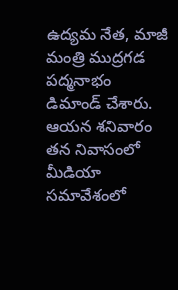ఉద్యమ నేత, మాజీ మంత్రి ముద్రగడ పద్మనాభం డిమాండ్‌ చేశారు. ఆయన శనివారం తన నివాసంలో మీడియా సమావేశంలో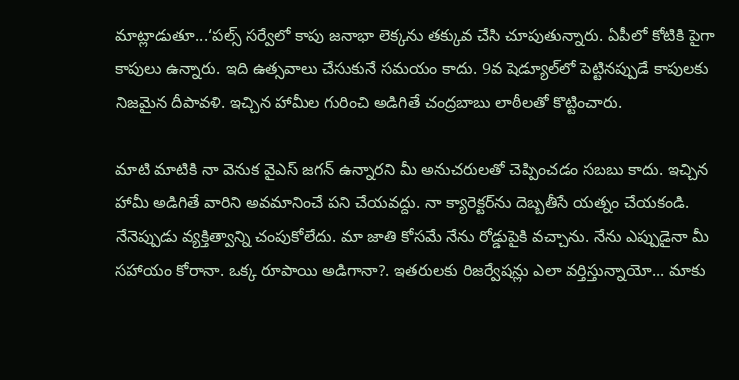మాట్లాడుతూ...‘పల్స్‌ సర్వేలో కాపు జనాభా లెక్కను తక్కువ చేసి చూపుతున్నారు. ఏపీలో కోటికి పైగా కాపులు ఉన్నారు. ఇది ఉత్సవాలు చేసుకునే సమయం కాదు. 9వ షెడ్యూల్‌లో పెట్టినప్పుడే కాపులకు నిజమైన దీపావళి. ఇచ్చిన హామీల గురించి అడిగితే చంద్రబాబు లాఠీలతో కొట్టించారు.

మాటి మాటికి నా వెనుక వైఎస్‌ జగన్‌ ఉన్నారని మీ అనుచరులతో చెప్పించడం సబబు కాదు. ఇచ్చిన హామీ అడిగితే వారిని అవమానించే పని చేయవద్దు. నా క్యారెక్టర్‌ను దెబ్బతీసే యత్నం చేయకండి. నేనెప్పుడు వ్యక్తిత్వాన్ని చంపుకోలేదు. మా జాతి కోసమే నేను రోడ్డుపైకి వచ్చాను. నేను ఎప్పుడైనా మీ సహాయం కోరానా. ఒక్క రూపాయి అడిగానా?. ఇతరులకు రిజర్వేషన్లు ఎలా వర్తిస్తున్నాయో... మాకు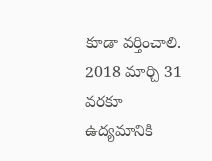కూడా వర్తించాలి. 2018 మార్చి 31 వరకూ ఉద్యమానికి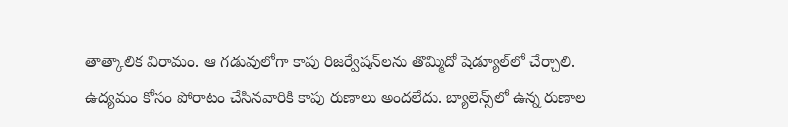తాత్కాలిక విరామం. ఆ గడువులోగా కాపు రిజర్వేషన్‌లను తొమ్మిదో షెడ్యూల్‌లో చేర్చాలి. ఉద్యమం కోసం పోరాటం చేసినవారికి కాపు రుణాలు అందలేదు. బ్యాలెన్స్‌లో ఉన్న రుణాల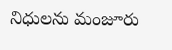నిధులను మంజూరు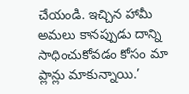చేయండి. ఇచ్చిన హామీ అమలు కానప్పుడు దాన్ని సాధించుకోవడం కోసం మా ప్లాన్లు మాకున్నాయి.’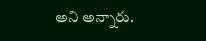అని అన్నారు.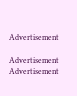Advertisement

Advertisement
Advertisement